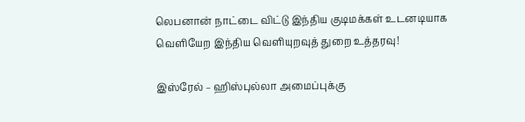லெபனான் நாட்டை விட்டு இந்திய குடிமக்கள் உடனடியாக வெளியேற இந்திய வெளியுறவுத் துறை உத்தரவு!

இஸ்ரேல் – ஹிஸ்புல்லா அமைப்புக்கு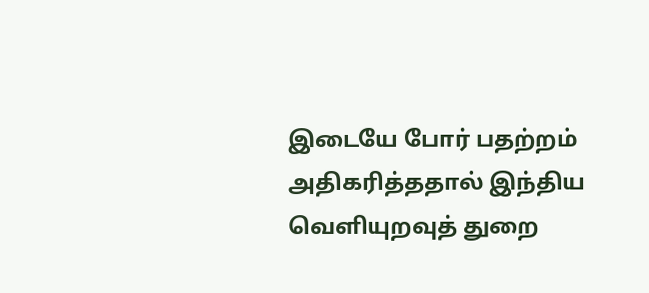இடையே போர் பதற்றம் அதிகரித்ததால் இந்திய வெளியுறவுத் துறை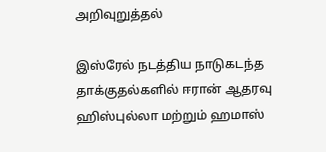அறிவுறுத்தல்

இஸ்ரேல் நடத்திய நாடுகடந்த தாக்குதல்களில் ஈரான் ஆதரவு ஹிஸ்புல்லா மற்றும் ஹமாஸ்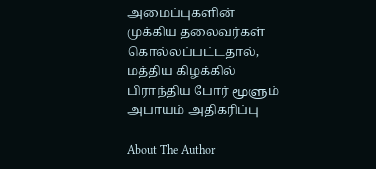அமைப்புகளின் முக்கிய தலைவர்கள் கொல்லப்பட்டதால், மத்திய கிழக்கில் பிராந்திய போர் மூளும் அபாயம் அதிகரிப்பு

About The Author